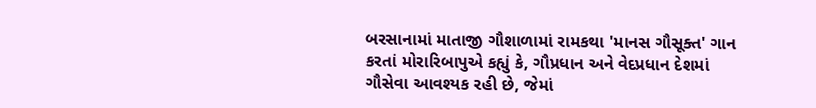બરસાનામાં માતાજી ગૌશાળામાં રામકથા 'માનસ ગૌસૂક્ત' ગાન કરતાં મોરારિબાપુએ કહ્યું કે, ગૌપ્રધાન અને વેદપ્રધાન દેશમાં ગૌસેવા આવશ્યક રહી છે, જેમાં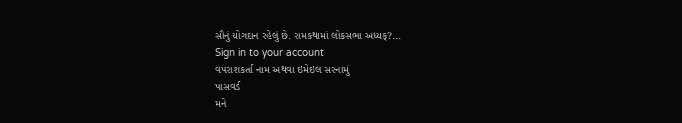સૌનું યોગદાન રહેલું છે. રામકથામાં લોકસભા અધ્યક્?...
Sign in to your account
વપરાશકર્તા નામ અથવા ઇમેઇલ સરનામું
પાસવર્ડ
મને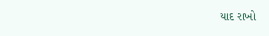યાદ રાખો